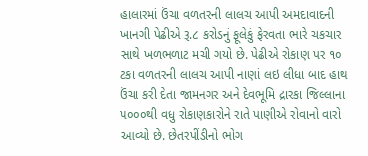હાલારમાં ઉંચા વળતરની લાલચ આપી અમદાવાદની ખાનગી પેઢીએ રૂ.૮ કરોડનું ફૂલેકું ફેરવતા ભારે ચકચાર સાથે ખળભળાટ મચી ગયો છે. પેઢીએ રોકાણ પર ૧૦ ટકા વળતરની લાલચ આપી નાણાં લઇ લીધા બાદ હાથ ઉંચા કરી દેતા જામનગર અને દેવભૂમિ દ્રારકા જિલ્લાના ૫૦૦૦થી વધુ રોકાણકારોને રાતે પાણીએ રોવાનો વારો આવ્યો છે. છેતરપીંડીનો ભોગ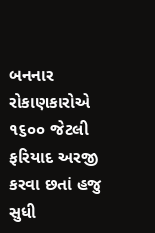બનનાર રોકાણકારોએ ૧૬૦૦ જેટલી ફરિયાદ અરજી કરવા છતાં હજુ સુધી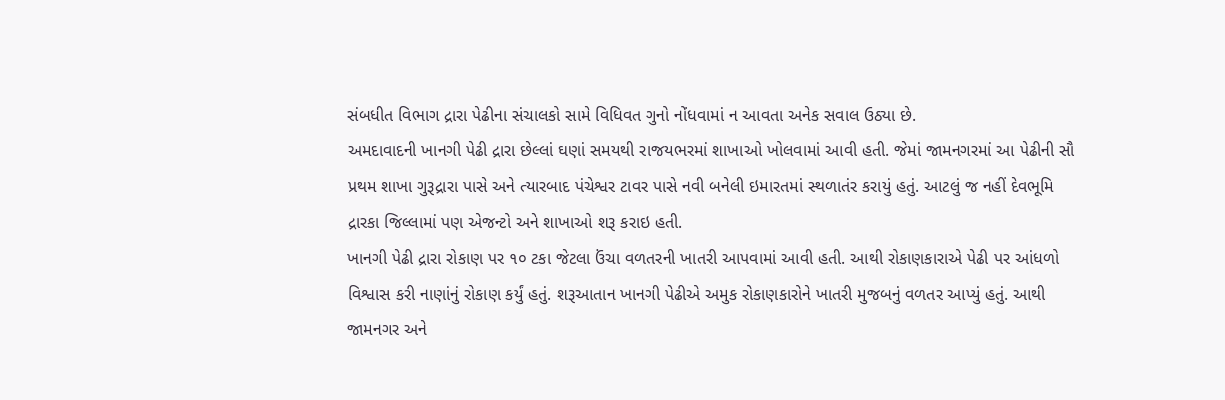સંબધીત વિભાગ દ્રારા પેઢીના સંચાલકો સામે વિધિવત ગુનો નોંધવામાં ન આવતા અનેક સવાલ ઉઠ્યા છે.
અમદાવાદની ખાનગી પેઢી દ્રારા છેલ્લાં ઘણાં સમયથી રાજયભરમાં શાખાઓ ખોલવામાં આવી હતી. જેમાં જામનગરમાં આ પેઢીની સૌ પ્રથમ શાખા ગુરૂદ્રારા પાસે અને ત્યારબાદ પંચેશ્વર ટાવર પાસે નવી બનેલી ઇમારતમાં સ્થળાતંર કરાયું હતું. આટલું જ નહીં દેવભૂમિ દ્રારકા જિલ્લામાં પણ એજન્ટો અને શાખાઓ શરૂ કરાઇ હતી.
ખાનગી પેઢી દ્રારા રોકાણ પર ૧૦ ટકા જેટલા ઉંચા વળતરની ખાતરી આપવામાં આવી હતી. આથી રોકાણકારાએ પેઢી પર આંધળો વિશ્વાસ કરી નાણાંનું રોકાણ કર્યું હતું. શરૂઆતાન ખાનગી પેઢીએ અમુક રોકાણકારોને ખાતરી મુજબનું વળતર આપ્યું હતું. આથી જામનગર અને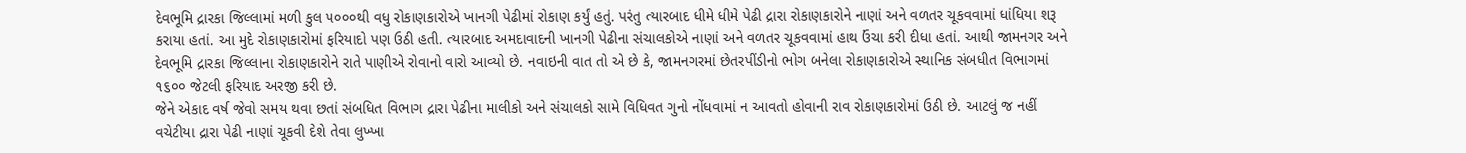દેવભૂમિ દ્રારકા જિલ્લામાં મળી કુલ ૫૦૦૦થી વધુ રોકાણકારોએ ખાનગી પેઢીમાં રોકાણ કર્યું હતું. પરંતુ ત્યારબાદ ધીમે ધીમે પેઢી દ્રારા રોકાણકારોને નાણાં અને વળતર ચૂકવવામાં ધાંધિયા શરૂ કરાયા હતાં. આ મુદે રોકાણકારોમાં ફરિયાદો પણ ઉઠી હતી. ત્યારબાદ અમદાવાદની ખાનગી પેઢીના સંચાલકોએ નાણાં અને વળતર ચૂકવવામાં હાથ ઉંચા કરી દીધા હતાં. આથી જામનગર અને દેવભૂમિ દ્રારકા જિલ્લાના રોકાણકારોને રાતે પાણીએ રોવાનો વારો આવ્યો છે. નવાઇની વાત તો એ છે કે, જામનગરમાં છેતરપીંડીનો ભોગ બનેલા રોકાણકારોએ સ્થાનિક સંબધીત વિભાગમાં ૧૬૦૦ જેટલી ફરિયાદ અરજી કરી છે.
જેને એકાદ વર્ષ જેવો સમય થવા છતાં સંબધિત વિભાગ દ્રારા પેઢીના માલીકો અને સંચાલકો સામે વિધિવત ગુનો નોંધવામાં ન આવતો હોવાની રાવ રોકાણકારોમાં ઉઠી છે. આટલું જ નહીં વચેટીયા દ્રારા પેઢી નાણાં ચૂકવી દેશે તેવા લુખ્ખા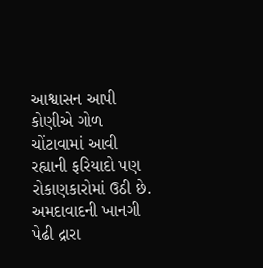આશ્વાસન આપી કોણીએ ગોળ ચોંટાવામાં આવી રહ્યાની ફરિયાદો પણ રોકાણકારોમાં ઉઠી છે. અમદાવાદની ખાનગી પેઢી દ્રારા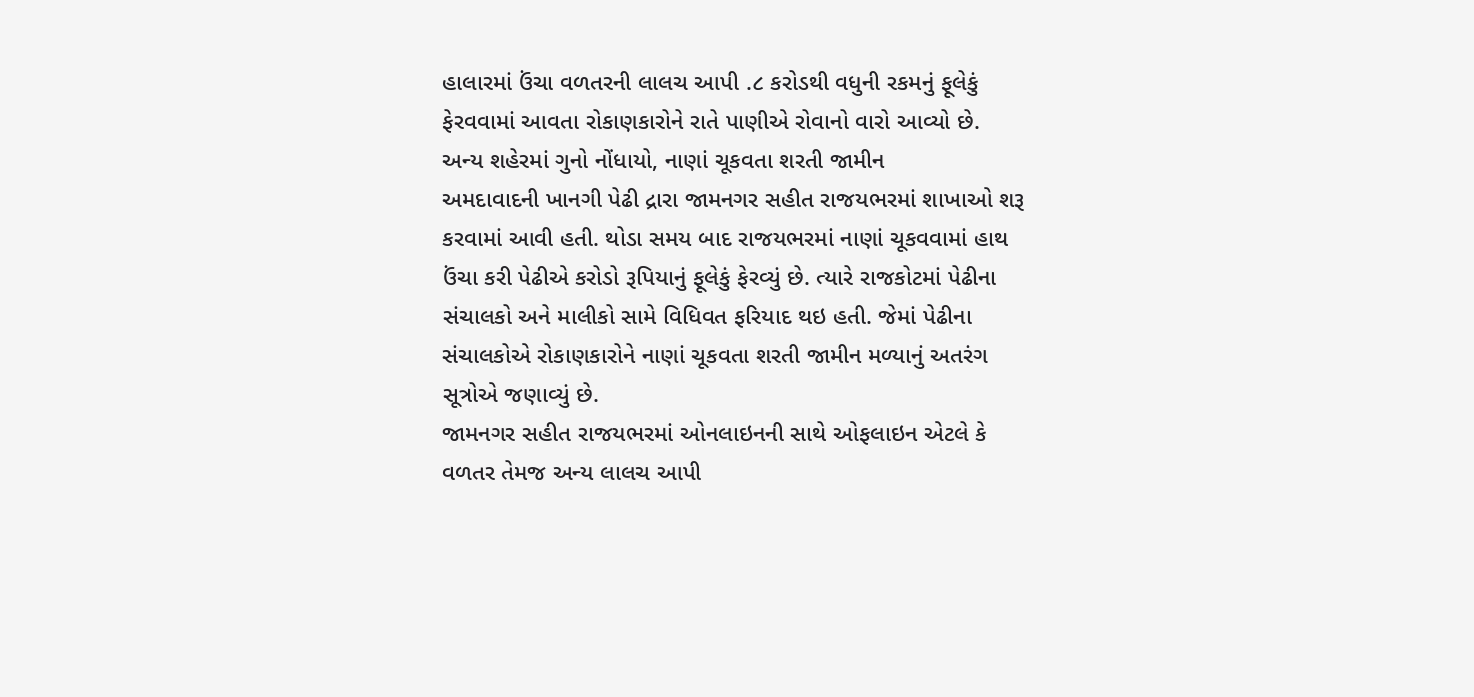હાલારમાં ઉંચા વળતરની લાલચ આપી .૮ કરોડથી વધુની રકમનું ફૂલેકું ફેરવવામાં આવતા રોકાણકારોને રાતે પાણીએ રોવાનો વારો આવ્યો છે.
અન્ય શહેરમાં ગુનો નોંધાયો, નાણાં ચૂકવતા શરતી જામીન
અમદાવાદની ખાનગી પેઢી દ્રારા જામનગર સહીત રાજયભરમાં શાખાઓ શરૂ કરવામાં આવી હતી. થોડા સમય બાદ રાજયભરમાં નાણાં ચૂકવવામાં હાથ ઉંચા કરી પેઢીએ કરોડો રૂપિયાનું ફૂલેકું ફેરવ્યું છે. ત્યારે રાજકોટમાં પેઢીના સંચાલકો અને માલીકો સામે વિધિવત ફરિયાદ થઇ હતી. જેમાં પેઢીના સંચાલકોએ રોકાણકારોને નાણાં ચૂકવતા શરતી જામીન મળ્યાનું અતરંગ સૂત્રોએ જણાવ્યું છે.
જામનગર સહીત રાજયભરમાં ઓનલાઇનની સાથે ઓફલાઇન એટલે કે વળતર તેમજ અન્ય લાલચ આપી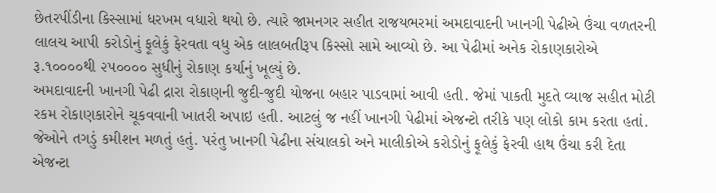છેતરપીંડીના કિસ્સામાં ધરખમ વધારો થયો છે. ત્યારે જામનગર સહીત રાજયભરમાં અમદાવાદની ખાનગી પેઢીએ ઉંચા વળતરની લાલચ આપી કરોડોનું ફૂલેકું ફેરવતા વધુ એક લાલબતીરૂપ કિસ્સો સામે આવ્યો છે. આ પેઢીમાં અનેક રોકાણકારોએ રૂ.૧૦૦૦૦થી ૨૫૦૦૦૦ સુધીનું રોકાણ કર્યાનું ખૂલ્યું છે.
અમદાવાદની ખાનગી પેઢી દ્રારા રોકાણની જુદી-જુદી યોજના બહાર પાડવામાં આવી હતી. જેમાં પાકતી મુદતે વ્યાજ સહીત મોટી રકમ રોકાણકારોને ચૂકવવાની ખાતરી અપાઇ હતી. આટલું જ નહીં ખાનગી પેઢીમાં એજન્ટો તરીકે પણ લોકો કામ કરતા હતાં. જેઓને તગડું કમીશન મળતું હતું. પરંતુ ખાનગી પેઢીના સંચાલકો અને માલીકોએ કરોડોનું ફૂલેકું ફેરવી હાથ ઉંચા કરી દેતા એજન્ટા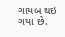ગાયબ થઇ ગયા છે.